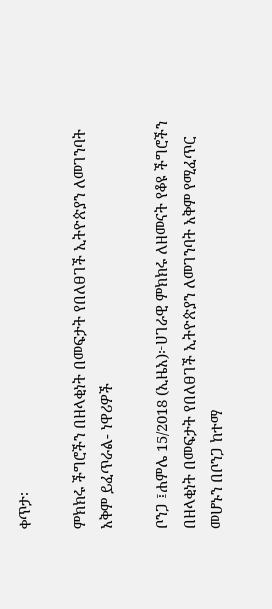ቀጥታ፡

ምክክሩ ችግሮችን በዘላቂነት በመፍታት የበለፀገች ኢትዮጵያን ለመገንባት አቅም ይፈጥራል- ነዋሪዎች

ቦንጋ ፤ሐምሌ 15/2018 (ኢዜአ)፦ሀገራዊ ምክክሩ ለዘመናት የቆዩ ችግሮችን በዘላቂነት በመፍታት የበለፀገች ኢትዮጵያን ለመገንባት አቅም የሚፈጥር መሆኑን በቦንጋ ከተማ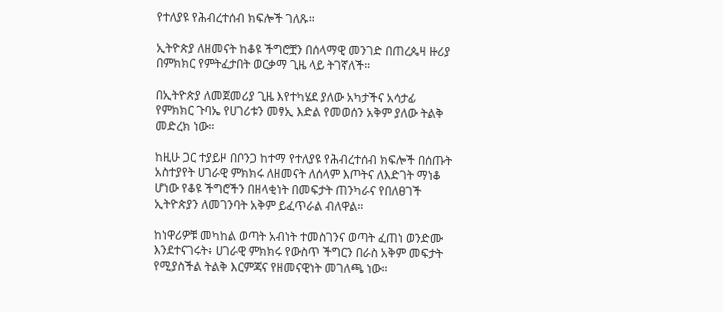የተለያዩ የሕብረተሰብ ክፍሎች ገለጹ።

ኢትዮጵያ ለዘመናት ከቆዩ ችግሮቿን በሰላማዊ መንገድ በጠረጴዛ ዙሪያ በምክክር የምትፈታበት ወርቃማ ጊዜ ላይ ትገኛለች።

በኢትዮጵያ ለመጀመሪያ ጊዜ እየተካሄደ ያለው አካታችና አሳታፊ የምክክር ጉባኤ የሀገሪቱን መፃኢ እድል የመወሰን አቅም ያለው ትልቅ መድረክ ነው።

ከዚሁ ጋር ተያይዞ በቦንጋ ከተማ የተለያዩ የሕብረተሰብ ክፍሎች በሰጡት አስተያየት ሀገራዊ ምክክሩ ለዘመናት ለሰላም እጦትና ለእድገት ማነቆ ሆነው የቆዩ ችግሮችን በዘላቂነት በመፍታት ጠንካራና የበለፀገች ኢትዮጵያን ለመገንባት አቅም ይፈጥራል ብለዋል።

ከነዋሪዎቹ መካከል ወጣት አብነት ተመስገንና ወጣት ፈጠነ ወንድሙ እንደተናገሩት፥ ሀገራዊ ምክክሩ የውስጥ ችግርን በራስ አቅም መፍታት የሚያስችል ትልቅ እርምጃና የዘመናዊነት መገለጫ ነው።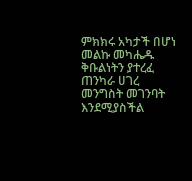ምክክሩ አካታች በሆነ መልኩ መካሔዱ ቅቡልነትን ያተረፈ ጠንካራ ሀገረ መንግስት መገንባት እንደሚያስችል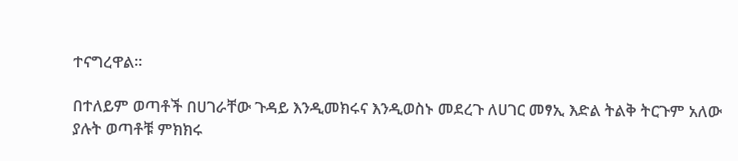ተናግረዋል።

በተለይም ወጣቶች በሀገራቸው ጉዳይ እንዲመክሩና እንዲወስኑ መደረጉ ለሀገር መፃኢ እድል ትልቅ ትርጉም አለው ያሉት ወጣቶቹ ምክክሩ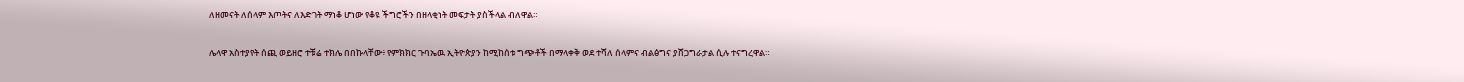ለዘመናት ለሰላም እጦትና ለእድገት ማነቆ ሆነው የቆዩ ችግሮችን በዘላቂነት መፍታት ያስችላል ብለዋል።

ሌላዋ አስተያየት ሰጪ ወይዘሮ ተቹሬ ተክሌ በበኩላቸው፥ የምክክር ጉባኤዉ ኢትዮጵያን ከሚከሰቱ ግጭቶች በማላቀቅ ወደ ተሻለ ሰላምና ብልፅግና ያሸጋግራታል ሲሉ ተናግረዋል።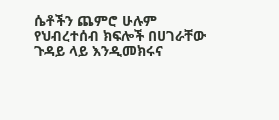ሴቶችን ጨምሮ ሁሉም የህብረተሰብ ክፍሎች በሀገራቸው ጉዳይ ላይ እንዲመክሩና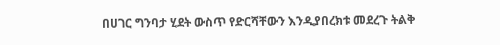በሀገር ግንባታ ሂደት ውስጥ የድርሻቸውን እንዲያበረክቱ መደረጉ ትልቅ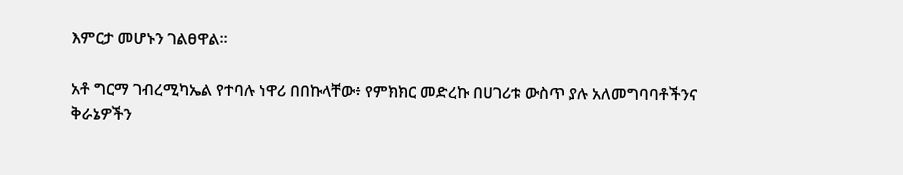እምርታ መሆኑን ገልፀዋል።

አቶ ግርማ ገብረሚካኤል የተባሉ ነዋሪ በበኩላቸው፥ የምክክር መድረኩ በሀገሪቱ ውስጥ ያሉ አለመግባባቶችንና ቅራኔዎችን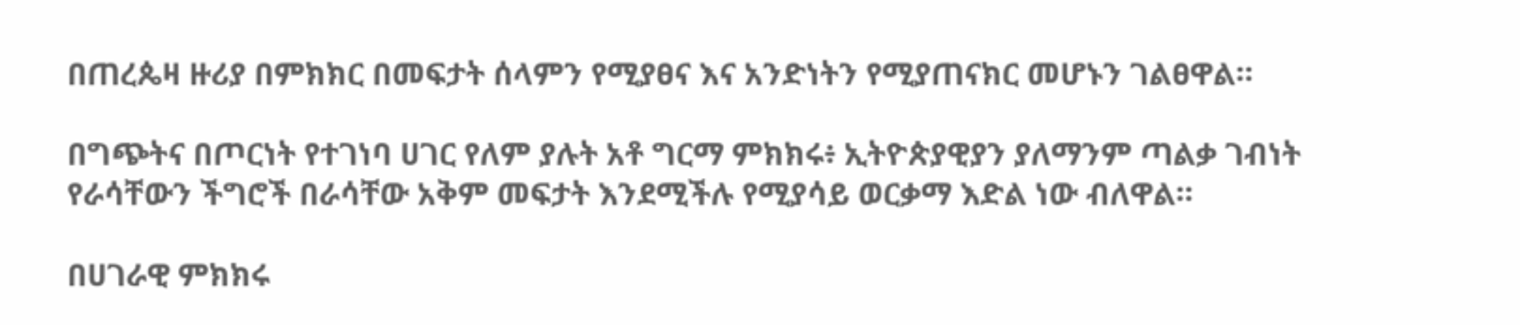በጠረጴዛ ዙሪያ በምክክር በመፍታት ሰላምን የሚያፀና እና አንድነትን የሚያጠናክር መሆኑን ገልፀዋል።

በግጭትና በጦርነት የተገነባ ሀገር የለም ያሉት አቶ ግርማ ምክክሩ፥ ኢትዮጵያዊያን ያለማንም ጣልቃ ገብነት የራሳቸውን ችግሮች በራሳቸው አቅም መፍታት እንደሚችሉ የሚያሳይ ወርቃማ እድል ነው ብለዋል።

በሀገራዊ ምክክሩ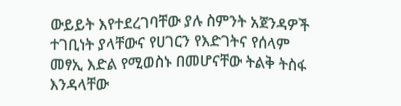ውይይት እየተደረገባቸው ያሉ ስምንት አጀንዳዎች ተገቢነት ያላቸውና የሀገርን የእድገትና የሰላም መፃኢ እድል የሚወስኑ በመሆናቸው ትልቅ ትስፋ እንዳላቸው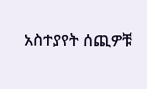አስተያየት ሰጪዎቹ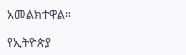አመልክተዋል።

የኢትዮጵያ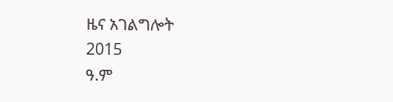ዜና አገልግሎት
2015
ዓ.ም